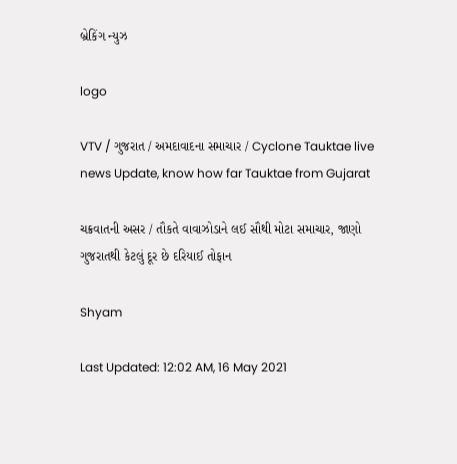બ્રેકિંગ ન્યુઝ

logo

VTV / ગુજરાત / અમદાવાદના સમાચાર / Cyclone Tauktae live news Update, know how far Tauktae from Gujarat

ચક્રવાતની અસર / તૌકતે વાવાઝોડાને લઈ સૌથી મોટા સમાચાર, જાણો ગુજરાતથી કેટલું દૂર છે દરિયાઈ તોફાન

Shyam

Last Updated: 12:02 AM, 16 May 2021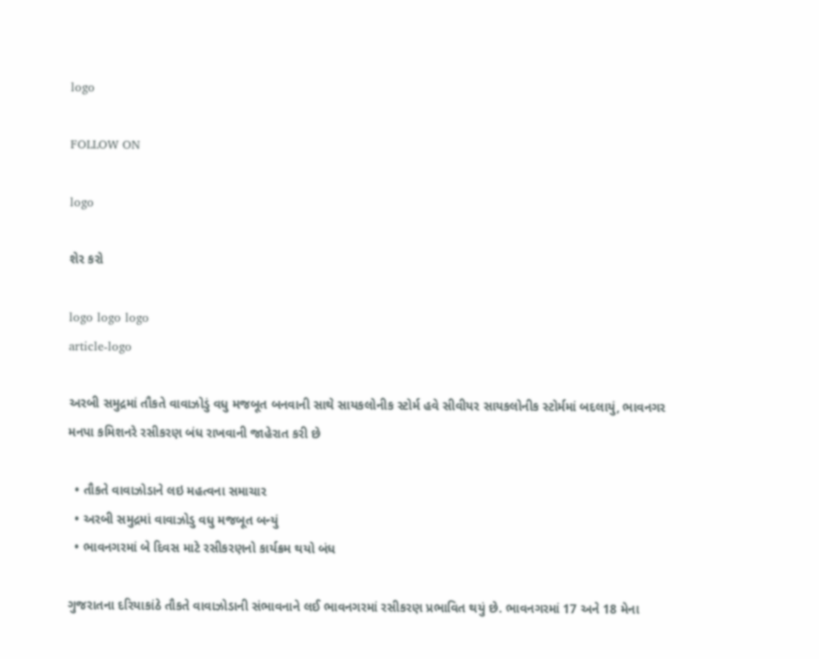logo

FOLLOW ON

logo

શેર કરો

logo logo logo
article-logo

અરબી સમુદ્રમાં તૌકતે વાવાઝોડું વધુ મજબૂત બનવાની સાથે સાયકલોનીક સ્ટોર્મ હવે સીવીયર સાયકલોનીક સ્ટોર્મમાં બદલાયું, ભાવનગર મનપા કમિશનરે રસીકરણ બંધ રાખવાની જાહેરાત કરી છે

  • તૌકતે વાવાઝોડાને લઇ મહત્વના સમાચાર
  • અરબી સમુદ્રમાં વાવાઝોડુ વધુ મજબૂત બન્યું
  • ભાવનગરમાં બે દિવસ માટે રસીકરણનો કાર્યક્રમ થયો બંધ

ગુજરાતના દરિયાકાંઠે તૌકતે વાવાઝોડાની સંભાવનાને લઈ ભાવનગરમાં રસીકરણ પ્રભાવિત થયું છે. ભાવનગરમાં 17 અને 18 મેના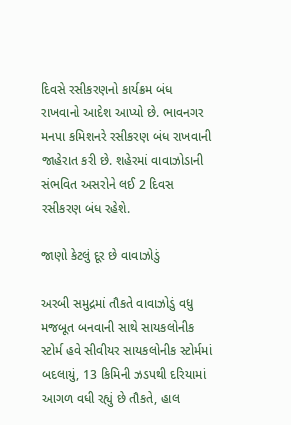દિવસે રસીકરણનો કાર્યક્રમ બંધ રાખવાનો આદેશ આપ્યો છે. ભાવનગર મનપા કમિશનરે રસીકરણ બંધ રાખવાની જાહેરાત કરી છે. શહેરમાં વાવાઝોડાની સંભવિત અસરોને લઈ 2 દિવસ રસીકરણ બંધ રહેશે.

જાણો કેટલું દૂર છે વાવાઝોડું

અરબી સમુદ્રમાં તૌકતે વાવાઝોડું વધુ મજબૂત બનવાની સાથે સાયકલોનીક સ્ટોર્મ હવે સીવીયર સાયકલોનીક સ્ટોર્મમાં બદલાયું, 13 કિમિની ઝડપથી દરિયામાં આગળ વધી રહ્યું છે તૌકતે, હાલ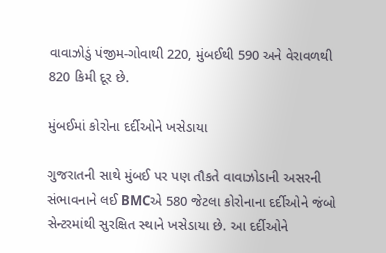વાવાઝોડું પંજીમ-ગોવાથી 220, મુંબઈથી 590 અને વેરાવળથી 820 કિમી દૂર છે.

મુંબઈમાં કોરોના દર્દીઓને ખસેડાયા

ગુજરાતની સાથે મુંબઈ પર પણ તૌકતે વાવાઝોડાની અસરની સંભાવનાને લઈ BMCએ 580 જેટલા કોરોનાના દર્દીઓને જંબો સેન્ટરમાંથી સુરક્ષિત સ્થાને ખસેડાયા છે. આ દર્દીઓને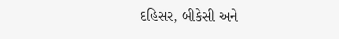દહિસર, બીકેસી અને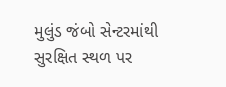મુલુંડ જંબો સેન્ટરમાંથી સુરક્ષિત સ્થળ પર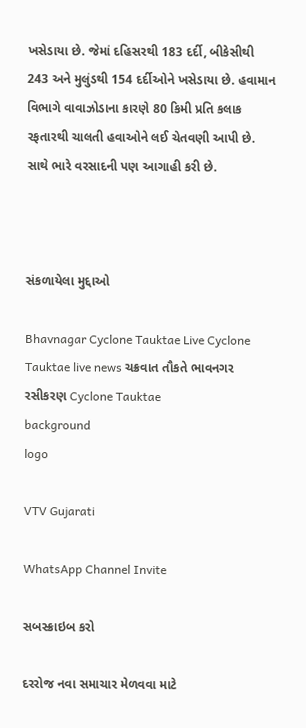ખસેડાયા છે. જેમાં દહિસરથી 183 દર્દી, બીકેસીથી 243 અને મુલુંડથી 154 દર્દીઓને ખસેડાયા છે. હવામાન વિભાગે વાવાઝોડાના કારણે 80 કિમી પ્રતિ કલાક રફતારથી ચાલતી હવાઓને લઈ ચેતવણી આપી છે. સાથે ભારે વરસાદની પણ આગાહી કરી છે.



સંકળાયેલા મુદ્દાઓ

Bhavnagar Cyclone Tauktae Live Cyclone Tauktae live news ચક્રવાત તૌકતે ભાવનગર રસીકરણ Cyclone Tauktae
background
logo

VTV Gujarati

WhatsApp Channel Invite

સબસ્ક્રાઇબ કરો

દરરોજ નવા સમાચાર મેળવવા માટે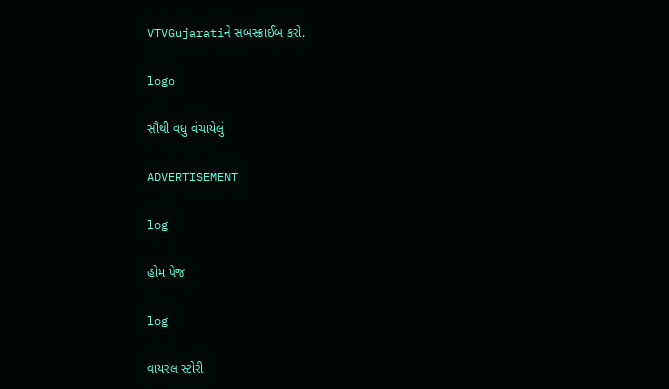VTVGujaratiને સબસ્ક્રાઈબ કરો.

logo

સૌથી વધુ વંચાયેલું

ADVERTISEMENT

log

હોમ પેજ

log

વાયરલ સ્ટોરી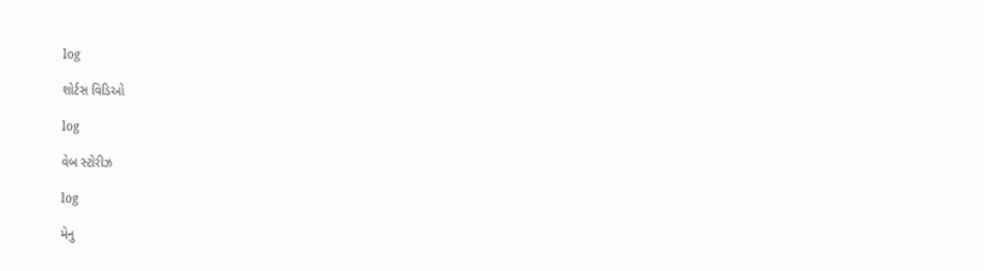log

શોર્ટસ વિડિઓ

log

વેબ સ્ટોરીઝ

log

મેનુ